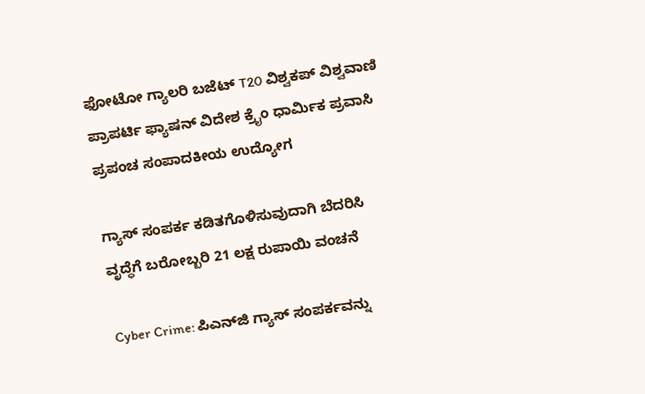ಫೋಟೋ ಗ್ಯಾಲರಿ ಬಜೆಟ್ T20 ವಿಶ್ವಕಪ್ ವಿಶ್ವವಾಣಿ ಪ್ರಾಪರ್ಟಿ ಫ್ಯಾಷನ್ ವಿದೇಶ ಕ್ರೈಂ ಧಾರ್ಮಿಕ ಪ್ರವಾಸಿ ಪ್ರಪಂಚ ಸಂಪಾದಕೀಯ ಉದ್ಯೋಗ

ಗ್ಯಾಸ್ ಸಂಪರ್ಕ ಕಡಿತಗೊಳಿಸುವುದಾಗಿ ಬೆದರಿಸಿ ವೃದ್ಧೆಗೆ ಬರೋಬ್ಬರಿ 21 ಲಕ್ಷ ರುಪಾಯಿ ವಂಚನೆ

Cyber Crime: ಪಿಎನ್‌ಜಿ ಗ್ಯಾಸ್ ಸಂಪರ್ಕವನ್ನು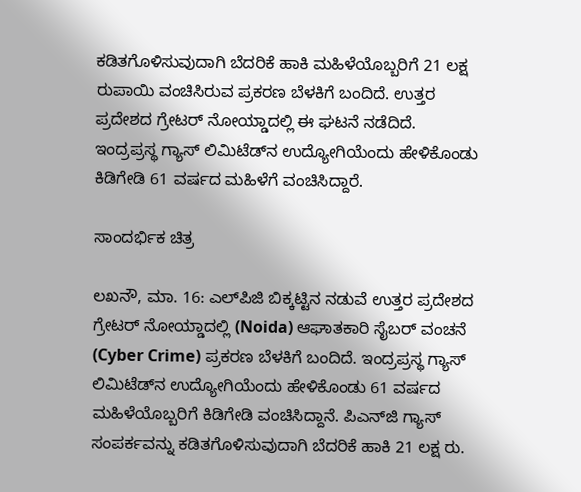ಕಡಿತಗೊಳಿಸುವುದಾಗಿ ಬೆದರಿಕೆ ಹಾಕಿ ಮಹಿಳೆಯೊಬ್ಬರಿಗೆ 21 ಲಕ್ಷ ರುಪಾಯಿ ವಂಚಿಸಿರುವ ಪ್ರಕರಣ ಬೆಳಕಿಗೆ ಬಂದಿದೆ. ಉತ್ತರ ಪ್ರದೇಶದ ಗ್ರೇಟರ್ ನೋಯ್ಡಾದಲ್ಲಿ ಈ ಘಟನೆ ನಡೆದಿದೆ. ಇಂದ್ರಪ್ರಸ್ಥ ಗ್ಯಾಸ್ ಲಿಮಿಟೆಡ್‌ನ ಉದ್ಯೋಗಿಯೆಂದು ಹೇಳಿಕೊಂಡು ಕಿಡಿಗೇಡಿ 61 ವರ್ಷದ ಮಹಿಳೆಗೆ ವಂಚಿಸಿದ್ದಾರೆ.

ಸಾಂದರ್ಭಿಕ ಚಿತ್ರ

ಲಖನೌ, ಮಾ. 16: ಎಲ್‌ಪಿಜಿ ಬಿಕ್ಕಟ್ಟಿನ ನಡುವೆ ಉತ್ತರ ಪ್ರದೇಶದ ಗ್ರೇಟರ್ ನೋಯ್ಡಾದಲ್ಲಿ (Noida) ಆಘಾತಕಾರಿ ಸೈಬರ್ ವಂಚನೆ (Cyber Crime) ಪ್ರಕರಣ ಬೆಳಕಿಗೆ ಬಂದಿದೆ. ಇಂದ್ರಪ್ರಸ್ಥ ಗ್ಯಾಸ್ ಲಿಮಿಟೆಡ್‌ನ ಉದ್ಯೋಗಿಯೆಂದು ಹೇಳಿಕೊಂಡು 61 ವರ್ಷದ ಮಹಿಳೆಯೊಬ್ಬರಿಗೆ ಕಿಡಿಗೇಡಿ ವಂಚಿಸಿದ್ದಾನೆ. ಪಿಎನ್‌ಜಿ ಗ್ಯಾಸ್ ಸಂಪರ್ಕವನ್ನು ಕಡಿತಗೊಳಿಸುವುದಾಗಿ ಬೆದರಿಕೆ ಹಾಕಿ 21 ಲಕ್ಷ ರು.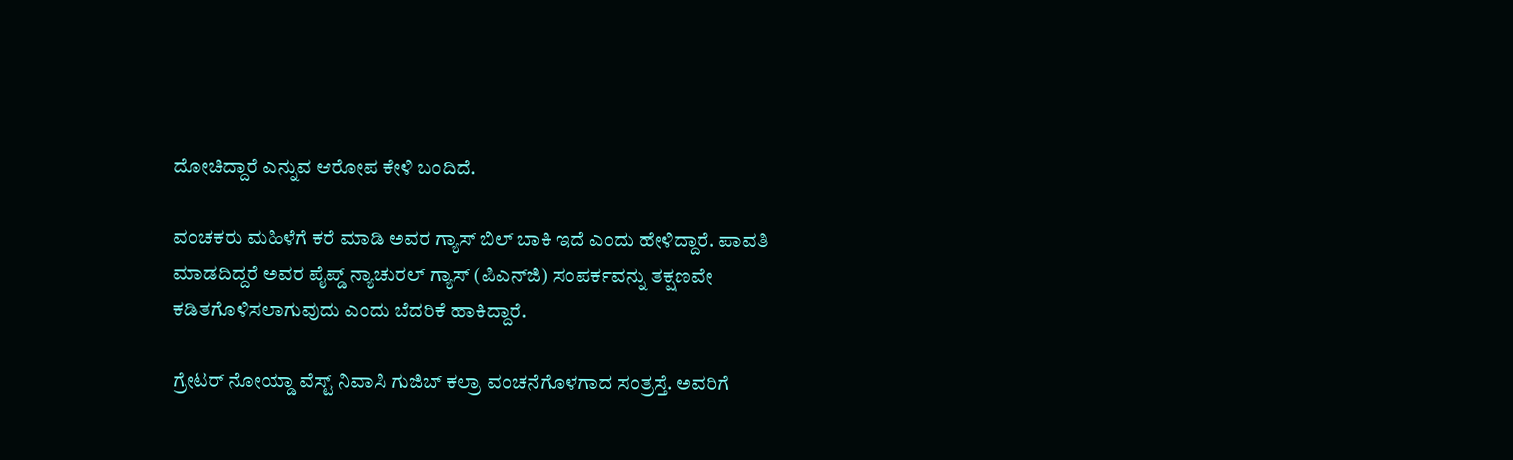ದೋಚಿದ್ದಾರೆ ಎನ್ನುವ ಆರೋಪ ಕೇಳಿ ಬಂದಿದೆ.

ವಂಚಕರು ಮಹಿಳೆಗೆ ಕರೆ ಮಾಡಿ ಅವರ ಗ್ಯಾಸ್ ಬಿಲ್ ಬಾಕಿ ಇದೆ ಎಂದು ಹೇಳಿದ್ದಾರೆ. ಪಾವತಿ ಮಾಡದಿದ್ದರೆ ಅವರ ಪೈಪ್ಡ್ ನ್ಯಾಚುರಲ್ ಗ್ಯಾಸ್ (ಪಿಎನ್‌ಜಿ) ಸಂಪರ್ಕವನ್ನು ತಕ್ಷಣವೇ ಕಡಿತಗೊಳಿಸಲಾಗುವುದು ಎಂದು ಬೆದರಿಕೆ ಹಾಕಿದ್ದಾರೆ.

ಗ್ರೇಟರ್ ನೋಯ್ಡಾ ವೆಸ್ಟ್‌ ನಿವಾಸಿ ಗುಜಿಬ್ ಕಲ್ರಾ ವಂಚನೆಗೊಳಗಾದ ಸಂತ್ರಸ್ತೆ. ಅವರಿಗೆ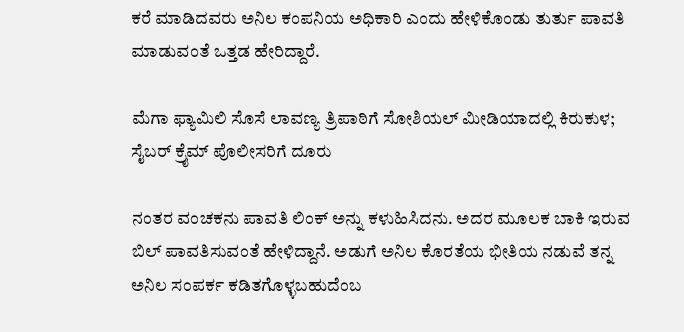ಕರೆ ಮಾಡಿದವರು ಅನಿಲ ಕಂಪನಿಯ ಅಧಿಕಾರಿ ಎಂದು ಹೇಳಿಕೊಂಡು ತುರ್ತು ಪಾವತಿ ಮಾಡುವಂತೆ ಒತ್ತಡ ಹೇರಿದ್ದಾರೆ.

ಮೆಗಾ ಫ್ಯಾಮಿಲಿ ಸೊಸೆ ಲಾವಣ್ಯ ತ್ರಿಪಾಠಿಗೆ ಸೋಶಿಯಲ್‌ ಮೀಡಿಯಾದಲ್ಲಿ ಕಿರುಕುಳ; ಸೈಬರ್ ಕ್ರೈಮ್ ಪೊಲೀಸರಿಗೆ ದೂರು

ನಂತರ ವಂಚಕನು ಪಾವತಿ ಲಿಂಕ್ ಅನ್ನು ಕಳುಹಿಸಿದನು. ಅದರ ಮೂಲಕ ಬಾಕಿ ಇರುವ ಬಿಲ್ ಪಾವತಿಸುವಂತೆ ಹೇಳಿದ್ದಾನೆ. ಅಡುಗೆ ಅನಿಲ ಕೊರತೆಯ ಭೀತಿಯ ನಡುವೆ ತನ್ನ ಅನಿಲ ಸಂಪರ್ಕ ಕಡಿತಗೊಳ್ಳಬಹುದೆಂಬ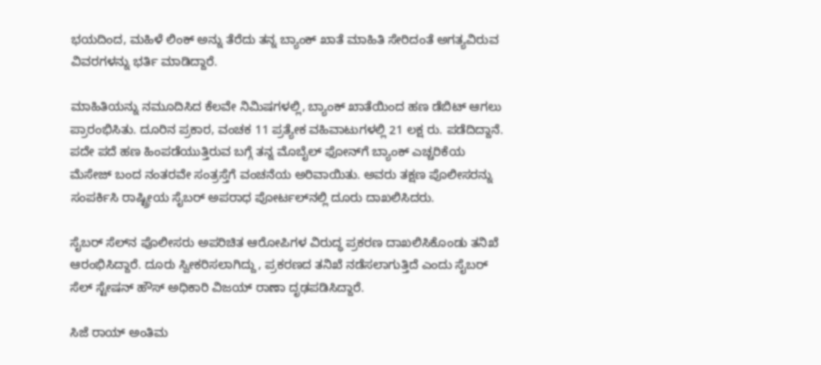ಭಯದಿಂದ, ಮಹಿಳೆ ಲಿಂಕ್ ಅನ್ನು ತೆರೆದು ತನ್ನ ಬ್ಯಾಂಕ್ ಖಾತೆ ಮಾಹಿತಿ ಸೇರಿದಂತೆ ಅಗತ್ಯವಿರುವ ವಿವರಗಳನ್ನು ಭರ್ತಿ ಮಾಡಿದ್ದಾರೆ.

ಮಾಹಿತಿಯನ್ನು ನಮೂದಿಸಿದ ಕೆಲವೇ ನಿಮಿಷಗಳಲ್ಲಿ, ಬ್ಯಾಂಕ್ ಖಾತೆಯಿಂದ ಹಣ ಡೆಬಿಟ್ ಆಗಲು ಪ್ರಾರಂಭಿಸಿತು. ದೂರಿನ ಪ್ರಕಾರ, ವಂಚಕ 11 ಪ್ರತ್ಯೇಕ ವಹಿವಾಟುಗಳಲ್ಲಿ 21 ಲಕ್ಷ ರು. ಪಡೆದಿದ್ದಾನೆ. ಪದೇ ಪದೆ ಹಣ ಹಿಂಪಡೆಯುತ್ತಿರುವ ಬಗ್ಗೆ ತನ್ನ ಮೊಬೈಲ್ ಫೋನ್‌ಗೆ ಬ್ಯಾಂಕ್ ಎಚ್ಚರಿಕೆಯ ಮೆಸೇಜ್‌ ಬಂದ ನಂತರವೇ ಸಂತ್ರಸ್ತೆಗೆ ವಂಚನೆಯ ಅರಿವಾಯಿತು. ಅವರು ತಕ್ಷಣ ಪೊಲೀಸರನ್ನು ಸಂಪರ್ಕಿಸಿ ರಾಷ್ಟ್ರೀಯ ಸೈಬರ್ ಅಪರಾಧ ಪೋರ್ಟಲ್‌ನಲ್ಲಿ ದೂರು ದಾಖಲಿಸಿದರು.

ಸೈಬರ್ ಸೆಲ್‌ನ ಪೊಲೀಸರು ಅಪರಿಚಿತ ಆರೋಪಿಗಳ ವಿರುದ್ಧ ಪ್ರಕರಣ ದಾಖಲಿಸಿಕೊಂಡು ತನಿಖೆ ಆರಂಭಿಸಿದ್ದಾರೆ. ದೂರು ಸ್ವೀಕರಿಸಲಾಗಿದ್ದು, ಪ್ರಕರಣದ ತನಿಖೆ ನಡೆಸಲಾಗುತ್ತಿದೆ ಎಂದು ಸೈಬರ್ ಸೆಲ್ ಸ್ಟೇಷನ್ ಹೌಸ್ ಅಧಿಕಾರಿ ವಿಜಯ್ ರಾಣಾ ದೃಢಪಡಿಸಿದ್ದಾರೆ.

ಸಿಜೆ ರಾಯ್‌ ಅಂತಿಮ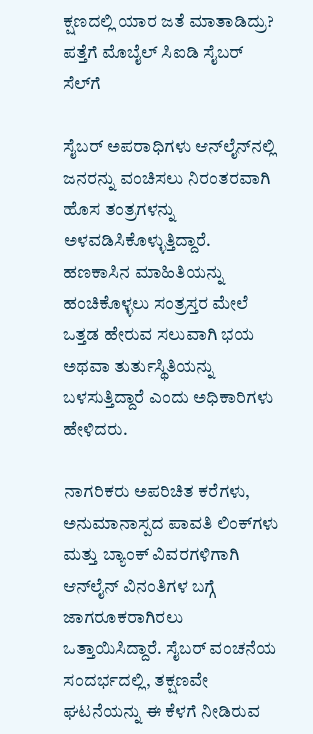ಕ್ಷಣದಲ್ಲಿ ಯಾರ ಜತೆ ಮಾತಾಡಿದ್ರು? ಪತ್ತೆಗೆ ಮೊಬೈಲ್‌ ಸಿಐಡಿ ಸೈಬರ್ ಸೆಲ್‌ಗೆ

ಸೈಬರ್ ಅಪರಾಧಿಗಳು ಆನ್‌ಲೈನ್‌ನಲ್ಲಿ ಜನರನ್ನು ವಂಚಿಸಲು ನಿರಂತರವಾಗಿ ಹೊಸ ತಂತ್ರಗಳನ್ನು ಅಳವಡಿಸಿಕೊಳ್ಳುತ್ತಿದ್ದಾರೆ. ಹಣಕಾಸಿನ ಮಾಹಿತಿಯನ್ನು ಹಂಚಿಕೊಳ್ಳಲು ಸಂತ್ರಸ್ತರ ಮೇಲೆ ಒತ್ತಡ ಹೇರುವ ಸಲುವಾಗಿ ಭಯ ಅಥವಾ ತುರ್ತುಸ್ಥಿತಿಯನ್ನು ಬಳಸುತ್ತಿದ್ದಾರೆ ಎಂದು ಅಧಿಕಾರಿಗಳು ಹೇಳಿದರು.

ನಾಗರಿಕರು ಅಪರಿಚಿತ ಕರೆಗಳು, ಅನುಮಾನಾಸ್ಪದ ಪಾವತಿ ಲಿಂಕ್‌ಗಳು ಮತ್ತು ಬ್ಯಾಂಕ್ ವಿವರಗಳಿಗಾಗಿ ಆನ್‌ಲೈನ್ ವಿನಂತಿಗಳ ಬಗ್ಗೆ ಜಾಗರೂಕರಾಗಿರಲು ಒತ್ತಾಯಿಸಿದ್ದಾರೆ. ಸೈಬರ್ ವಂಚನೆಯ ಸಂದರ್ಭದಲ್ಲಿ, ತಕ್ಷಣವೇ ಘಟನೆಯನ್ನು ಈ ಕೆಳಗೆ ನೀಡಿರುವ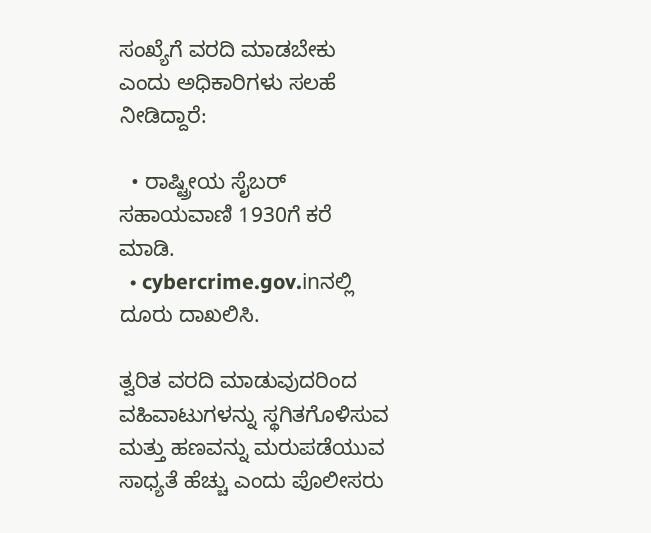ಸಂಖ್ಯೆಗೆ ವರದಿ ಮಾಡಬೇಕು ಎಂದು ಅಧಿಕಾರಿಗಳು ಸಲಹೆ ನೀಡಿದ್ದಾರೆ:

  • ರಾಷ್ಟ್ರೀಯ ಸೈಬರ್ ಸಹಾಯವಾಣಿ 1930ಗೆ ಕರೆ ಮಾಡಿ.
  • cybercrime.gov.inನಲ್ಲಿ ದೂರು ದಾಖಲಿಸಿ.

ತ್ವರಿತ ವರದಿ ಮಾಡುವುದರಿಂದ ವಹಿವಾಟುಗಳನ್ನು ಸ್ಥಗಿತಗೊಳಿಸುವ ಮತ್ತು ಹಣವನ್ನು ಮರುಪಡೆಯುವ ಸಾಧ್ಯತೆ ಹೆಚ್ಚು ಎಂದು ಪೊಲೀಸರು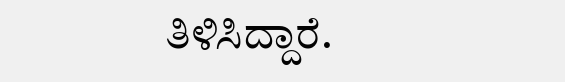ತಿಳಿಸಿದ್ದಾರೆ.